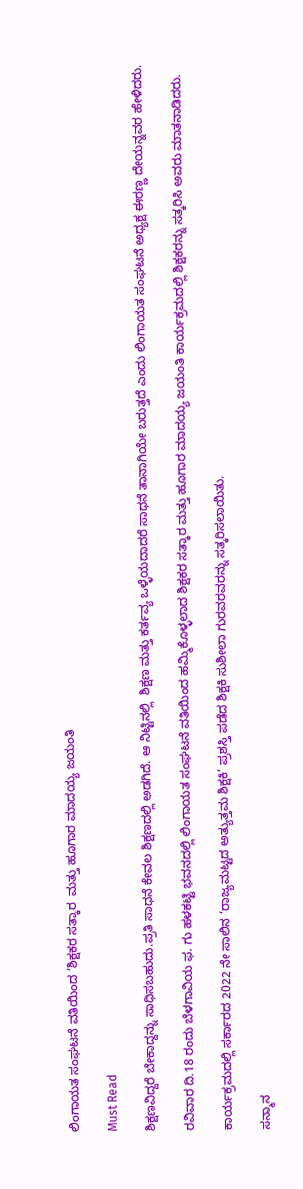ಲಿಂಗಾಯತ ಸಂಘಟನೆ ವತಿಯಿಂದ ‘ಶಿಕ್ಷಕರ ಸತ್ಕಾರ  ಮತ್ತು ಹೂಗಾರ ಮಾದಯ್ಯ ಜಯಂತಿ

Must Read

ಶಿಕ್ಷಣವಿದ್ದರೆ ಬೇಕಾದ್ದನ್ನು ಸಾಧಿಸಬಹುದು.ಪ್ರತಿ ಸಾಧನೆ ಕೇವಲ ಶಿಕ್ಷಣದಲ್ಲಿ ಅಡಗಿದೆ. ಆ ನಿಟ್ಟಿನಲ್ಲಿ  ಶಿಕ್ಷಣ ಮತ್ತು ಕರ್ತವ್ಯ ಒಳ್ಳೆಯದಾದರೆ ಸಾಧನೆ ತಾನಾಗಿಯೇ ಬರುತ್ತದೆ ಎಂದು ಲಿಂಗಾಯತ ಸಂಘಟನೆ ಅಧ್ಯಕ್ಷ ಈರಣ್ಣ ದೇಯನ್ನವರ ಹೇಳಿದರು.

ರವಿವಾರ ದಿ.18 ರಂದು ಬೆಳಗಾವಿಯ ಫ. ಗು ಹಳಕಟ್ಟಿ ಭವನದಲ್ಲಿ ಲಿಂಗಾಯತ ಸಂಘಟನೆ ವತಿಯಿಂದ ಹಮ್ಮಿಕೊಳ್ಳಲಾದ ಶಿಕ್ಷಕರ ಸತ್ಕಾರ ಮತ್ತು ಹೂಗಾರ ಮಾದಯ್ಯ ಜಯಂತಿ ಕಾರ್ಯಕ್ರಮದಲ್ಲಿ ಶಿಕ್ಷಕರನ್ನು ಸತ್ಕರಿಸಿ ಅವರು ಮಾತನಾಡಿದರು.

ಕಾರ್ಯಕ್ರಮದಲ್ಲಿ ಸರ್ಕಾರದ 2022 ನೇ ಸಾಲಿನ ‘ರಾಜ್ಯಮಟ್ಟದ ಅತ್ಯುತ್ತಮ ಶಿಕ್ಷಕಿ’ ಪ್ರಶಸ್ತಿ ಪಡೆದ ಶಿಕ್ಷಕಿ ಸುಶೀಲಾ ಗುರವರವರನ್ನು ಸತ್ಕರಿಸಲಾಯಿತು.

ಸನ್ಮಾನ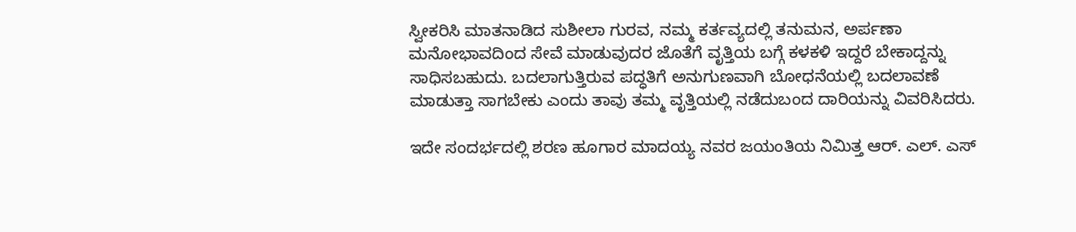ಸ್ವೀಕರಿಸಿ ಮಾತನಾಡಿದ ಸುಶೀಲಾ ಗುರವ, ನಮ್ಮ ಕರ್ತವ್ಯದಲ್ಲಿ ತನುಮನ, ಅರ್ಪಣಾ ಮನೋಭಾವದಿಂದ ಸೇವೆ ಮಾಡುವುದರ ಜೊತೆಗೆ ವೃತ್ತಿಯ ಬಗ್ಗೆ ಕಳಕಳಿ ಇದ್ದರೆ ಬೇಕಾದ್ದನ್ನು ಸಾಧಿಸಬಹುದು. ಬದಲಾಗುತ್ತಿರುವ ಪದ್ಧತಿಗೆ ಅನುಗುಣವಾಗಿ ಬೋಧನೆಯಲ್ಲಿ ಬದಲಾವಣೆ ಮಾಡುತ್ತಾ ಸಾಗಬೇಕು ಎಂದು ತಾವು ತಮ್ಮ ವೃತ್ತಿಯಲ್ಲಿ ನಡೆದುಬಂದ ದಾರಿಯನ್ನು ವಿವರಿಸಿದರು.

ಇದೇ ಸಂದರ್ಭದಲ್ಲಿ ಶರಣ ಹೂಗಾರ ಮಾದಯ್ಯ ನವರ ಜಯಂತಿಯ ನಿಮಿತ್ತ ಆರ್. ಎಲ್. ಎಸ್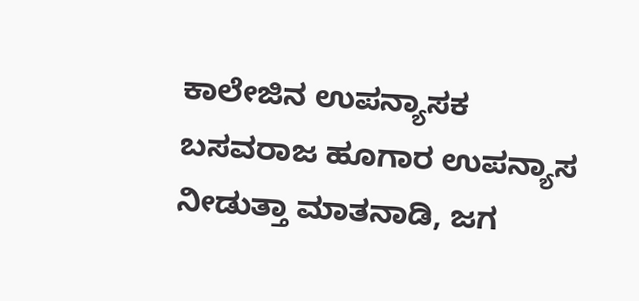ಕಾಲೇಜಿನ ಉಪನ್ಯಾಸಕ ಬಸವರಾಜ ಹೂಗಾರ ಉಪನ್ಯಾಸ ನೀಡುತ್ತಾ ಮಾತನಾಡಿ, ಜಗ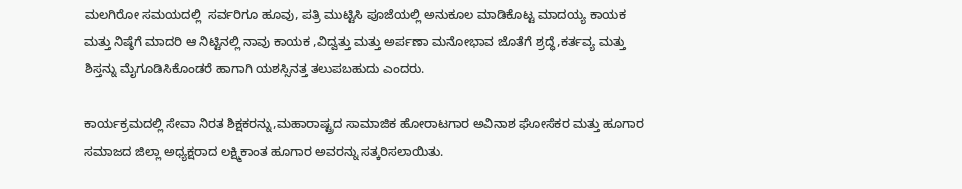ಮಲಗಿರೋ ಸಮಯದಲ್ಲಿ  ಸರ್ವರಿಗೂ ಹೂವು, ಪತ್ರಿ ಮುಟ್ಟಿಸಿ ಪೂಜೆಯಲ್ಲಿ ಅನುಕೂಲ ಮಾಡಿಕೊಟ್ಟ ಮಾದಯ್ಯ ಕಾಯಕ ಮತ್ತು ನಿಷ್ಠೆಗೆ ಮಾದರಿ ಆ ನಿಟ್ಟಿನಲ್ಲಿ ನಾವು ಕಾಯಕ ,ವಿದ್ವತ್ತು ಮತ್ತು ಅರ್ಪಣಾ ಮನೋಭಾವ ಜೊತೆಗೆ ಶ್ರದ್ಧೆ,ಕರ್ತವ್ಯ ಮತ್ತು ಶಿಸ್ತನ್ನು ಮೈಗೂಡಿಸಿಕೊಂಡರೆ ಹಾಗಾಗಿ ಯಶಸ್ಸಿನತ್ತ ತಲುಪಬಹುದು ಎಂದರು.

ಕಾರ್ಯಕ್ರಮದಲ್ಲಿ ಸೇವಾ ನಿರತ ಶಿಕ್ಷಕರನ್ನು,ಮಹಾರಾಷ್ಟ್ರದ ಸಾಮಾಜಿಕ ಹೋರಾಟಗಾರ ಅವಿನಾಶ ಘೋಸೆಕರ ಮತ್ತು ಹೂಗಾರ ಸಮಾಜದ ಜಿಲ್ಲಾ ಅಧ್ಯಕ್ಷರಾದ ಲಕ್ಷ್ಮಿಕಾಂತ ಹೂಗಾರ ಅವರನ್ನು ಸತ್ಕರಿಸಲಾಯಿತು.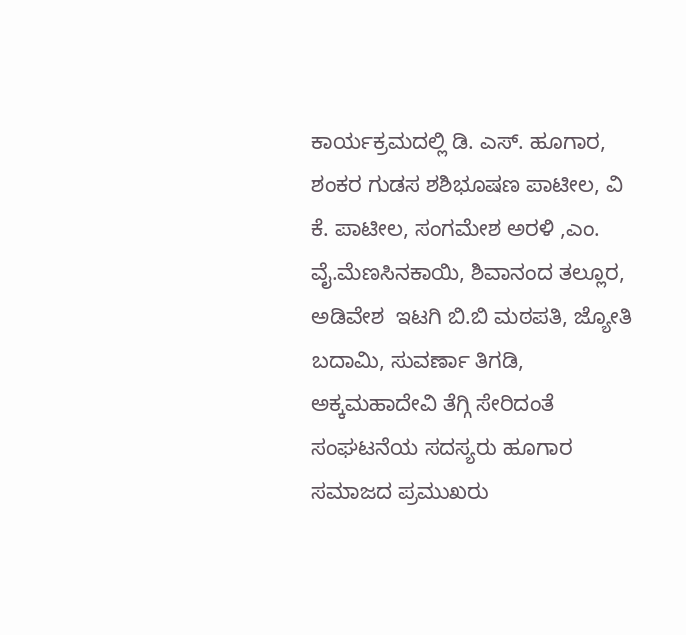ಕಾರ್ಯಕ್ರಮದಲ್ಲಿ ಡಿ. ಎಸ್. ಹೂಗಾರ, ಶಂಕರ ಗುಡಸ ಶಶಿಭೂಷಣ ಪಾಟೀಲ, ವಿ ಕೆ. ಪಾಟೀಲ, ಸಂಗಮೇಶ ಅರಳಿ ,ಎಂ. ವೈ.ಮೆಣಸಿನಕಾಯಿ, ಶಿವಾನಂದ ತಲ್ಲೂರ, ಅಡಿವೇಶ  ಇಟಗಿ ಬಿ.ಬಿ ಮಠಪತಿ, ಜ್ಯೋತಿ ಬದಾಮಿ, ಸುವರ್ಣಾ ತಿಗಡಿ,  ಅಕ್ಕಮಹಾದೇವಿ ತೆಗ್ಗಿ ಸೇರಿದಂತೆ ಸಂಘಟನೆಯ ಸದಸ್ಯರು ಹೂಗಾರ ಸಮಾಜದ ಪ್ರಮುಖರು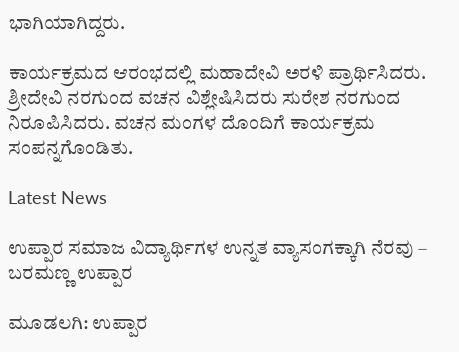ಭಾಗಿಯಾಗಿದ್ದರು.

ಕಾರ್ಯಕ್ರಮದ ಆರಂಭದಲ್ಲಿ ಮಹಾದೇವಿ ಅರಳಿ ಪ್ರಾರ್ಥಿಸಿದರು. ಶ್ರೀದೇವಿ ನರಗುಂದ ವಚನ ವಿಶ್ಲೇಷಿಸಿದರು ಸುರೇಶ ನರಗುಂದ ನಿರೂಪಿಸಿದರು. ವಚನ ಮಂಗಳ ದೊಂದಿಗೆ ಕಾರ್ಯಕ್ರಮ ಸಂಪನ್ನಗೊಂಡಿತು.

Latest News

ಉಪ್ಪಾರ ಸಮಾಜ ವಿದ್ಯಾರ್ಥಿಗಳ ಉನ್ನತ ವ್ಯಾಸಂಗಕ್ಕಾಗಿ ನೆರವು – ಬರಮಣ್ಣ ಉಪ್ಪಾರ

ಮೂಡಲಗಿ: ಉಪ್ಪಾರ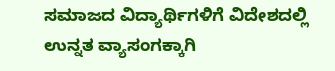ಸಮಾಜದ ವಿದ್ಯಾರ್ಥಿಗಳಿಗೆ ವಿದೇಶದಲ್ಲಿ ಉನ್ನತ ವ್ಯಾಸಂಗಕ್ಕಾಗಿ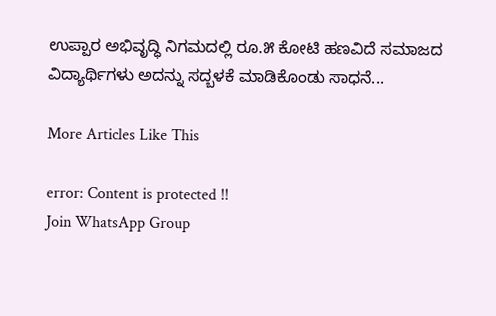ಉಪ್ಪಾರ ಅಭಿವೃದ್ಧಿ ನಿಗಮದಲ್ಲಿ ರೂ.೫ ಕೋಟಿ ಹಣವಿದೆ ಸಮಾಜದ ವಿದ್ಯಾರ್ಥಿಗಳು ಅದನ್ನು ಸದ್ಬಳಕೆ ಮಾಡಿಕೊಂಡು ಸಾಧನೆ...

More Articles Like This

error: Content is protected !!
Join WhatsApp Group